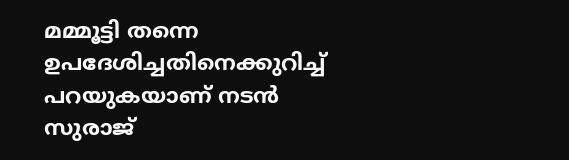മമ്മൂട്ടി തന്നെ ഉപദേശിച്ചതിനെക്കുറിച്ച് പറയുകയാണ് നടന്‍ സുരാജ്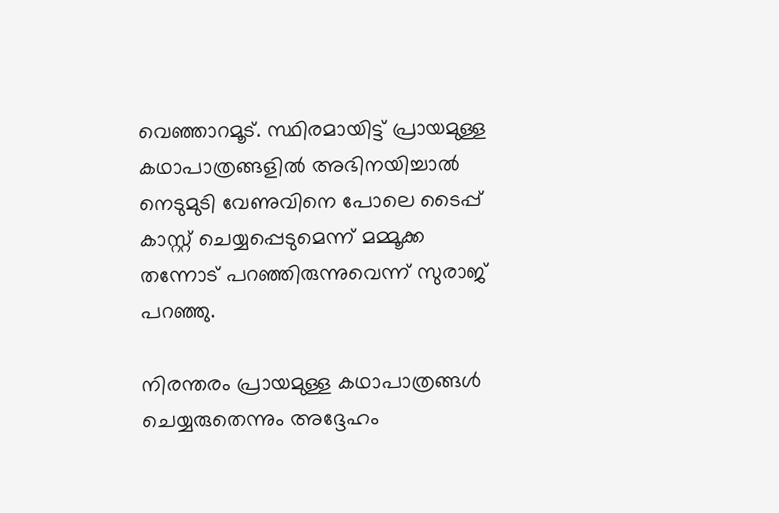വെഞ്ഞാറമൂട്. സ്ഥിരമായിട്ട് പ്രായമുള്ള കഥാപാത്രങ്ങളില്‍ അഭിനയിച്ചാല്‍ നെടുമുടി വേണുവിനെ പോലെ ടൈപ്പ് കാസ്റ്റ് ചെയ്യപ്പെടുമെന്ന് മമ്മൂക്ക തന്നോട് പറഞ്ഞിരുന്നുവെന്ന് സുരാജ് പറഞ്ഞു.

നിരന്തരം പ്രായമുള്ള കഥാപാത്രങ്ങള്‍ ചെയ്യരുതെന്നും അദ്ദേഹം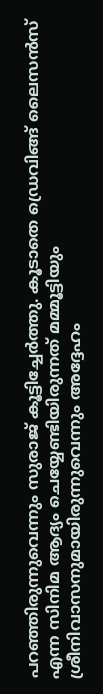പറഞ്ഞിരുന്നുവെന്നും സുരാജ് കൂട്ടിച്ചേര്‍ത്തു. കൂടാതെ ഡ്രെവിങ്ങ് ലൈസന്‍സ് എന്ന സിനിമ ആദ്യം ചെയ്യേണ്ടിയിരുന്നത് മമ്മൂട്ടിയും ശ്രീനിവാസനുമായിരുന്നുവെന്നും അദ്ദേഹം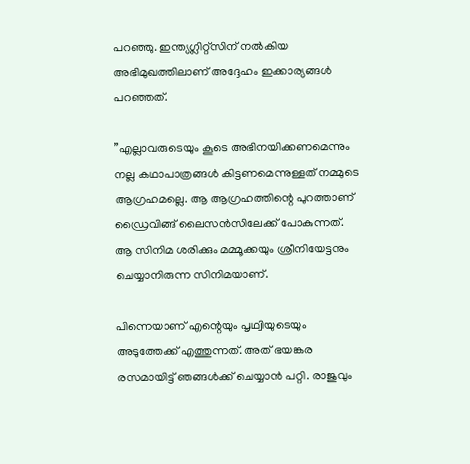പറഞ്ഞു. ഇന്ത്യഗ്ലിറ്റ്‌സിന് നല്‍കിയ അഭിമുഖത്തിലാണ് അദ്ദേഹം ഇക്കാര്യങ്ങള്‍ പറഞ്ഞത്.

”എല്ലാവരുടെയും കൂടെ അഭിനയിക്കണമെന്നും നല്ല കഥാപാത്രങ്ങള്‍ കിട്ടണമെന്നുള്ളത് നമ്മുടെ ആഗ്രഹമല്ലെ. ആ ആഗ്രഹത്തിന്റെ പുറത്താണ് ഡ്രൈവിങ്ങ് ലൈസന്‍സിലേക്ക് പോകുന്നത്. ആ സിനിമ ശരിക്കും മമ്മൂക്കയും ശ്രീനിയേട്ടനും ചെയ്യാനിരുന്ന സിനിമയാണ്.

പിന്നെയാണ് എന്റെയും പൃഥ്വിയുടെയും അടുത്തേക്ക് എത്തുന്നത്. അത് ഭയങ്കര രസമായിട്ട് ഞങ്ങള്‍ക്ക് ചെയ്യാന്‍ പറ്റി. രാജുവും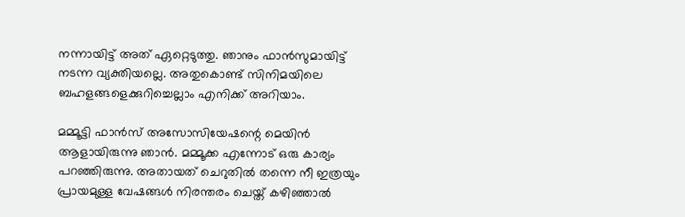നന്നായിട്ട് അത് ഏറ്റെടുത്തു. ഞാനും ഫാന്‍സുമായിട്ട് നടന്ന വ്യക്തിയല്ലെ. അതുകൊണ്ട് സിനിമയിലെ ബഹളങ്ങളെക്കുറിച്ചെല്ലാം എനിക്ക് അറിയാം.

മമ്മൂട്ടി ഫാന്‍സ് അസോസിയേഷന്റെ മെയിന്‍ ആളായിരുന്നു ഞാന്‍. മമ്മൂക്ക എന്നോട് ഒരു കാര്യം പറഞ്ഞിരുന്നു. അതായത് ചെറുതില്‍ തന്നെ നീ ഇത്രയും പ്രായമുള്ള വേഷങ്ങള്‍ നിരന്തരം ചെയ്ത് കഴിഞ്ഞാല്‍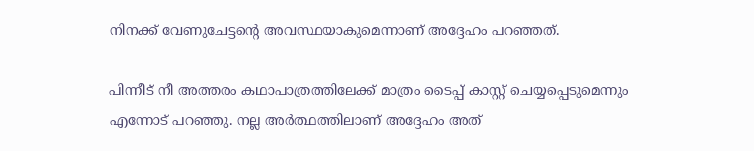നിനക്ക് വേണുചേട്ടന്റെ അവസ്ഥയാകുമെന്നാണ് അദ്ദേഹം പറഞ്ഞത്.

പിന്നീട് നീ അത്തരം കഥാപാത്രത്തിലേക്ക് മാത്രം ടൈപ്പ് കാസ്റ്റ് ചെയ്യപ്പെടുമെന്നും എന്നോട് പറഞ്ഞു. നല്ല അര്‍ത്ഥത്തിലാണ് അദ്ദേഹം അത്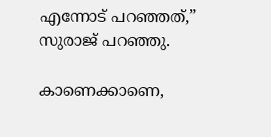എന്നോട് പറഞ്ഞത്,” സുരാജ് പറഞ്ഞു.

കാണെക്കാണെ,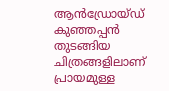ആന്‍ഡ്രോയ്ഡ് കുഞ്ഞപ്പന്‍ തുടങ്ങിയ ചിത്രങ്ങളിലാണ് പ്രായമുള്ള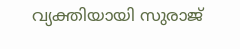വ്യക്തിയായി സുരാജ്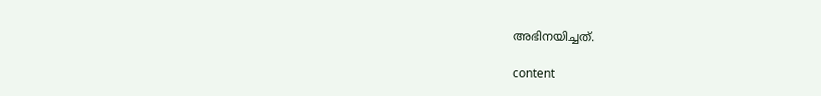അഭിനയിച്ചത്.

content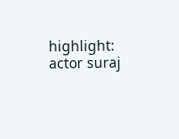highlight: actor suraj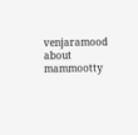venjaramood about mammootty